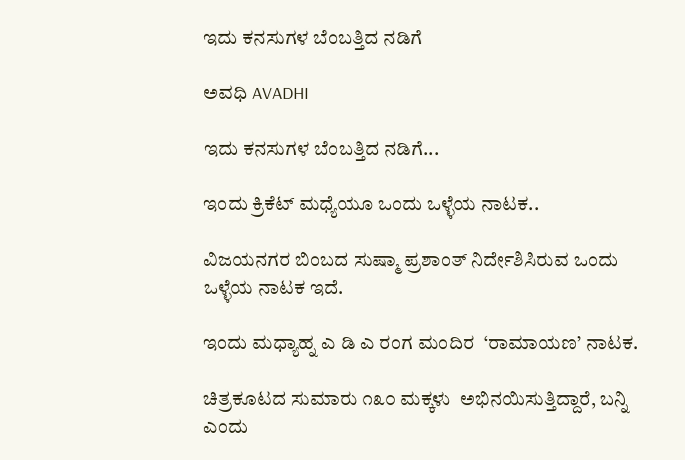ಇದು ಕನಸುಗಳ ಬೆಂಬತ್ತಿದ ನಡಿಗೆ‍

ಅವಧಿ AVADHI

ಇದು ಕನಸುಗಳ ಬೆಂಬತ್ತಿದ ನಡಿಗೆ...

ಇಂದು ಕ್ರಿಕೆಟ್ ಮಧ್ಯೆಯೂ ಒಂದು ಒಳ್ಳೆಯ ನಾಟಕ..

ವಿಜಯನಗರ ಬಿಂಬದ ಸುಷ್ಮಾ ಪ್ರಶಾಂತ್ ನಿರ್ದೇಶಿಸಿರುವ ಒಂದು ಒಳ್ಳೆಯ ನಾಟಕ ಇದೆ.

ಇಂದು ಮಧ್ಯಾಹ್ನ ಎ ಡಿ ಎ ರಂಗ ಮಂದಿರ  ‘ರಾಮಾಯಣ’ ನಾಟಕ.

ಚಿತ್ರಕೂಟದ ಸುಮಾರು ೧೩೦ ಮಕ್ಕಳು  ಅಭಿನಯಿಸುತ್ತಿದ್ದಾರೆ, ಬನ್ನಿ ಎಂದು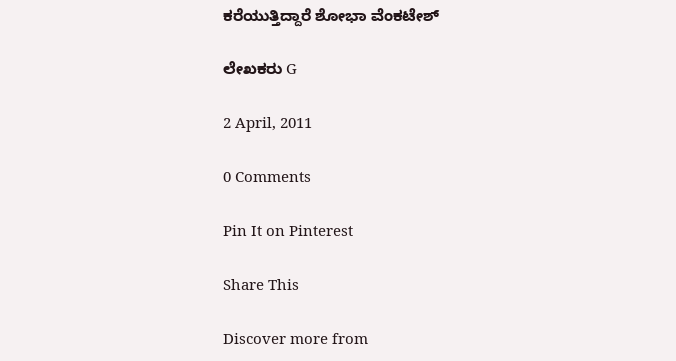ಕರೆಯುತ್ತಿದ್ದಾರೆ ಶೋಭಾ ವೆಂಕಟೇಶ್

ಲೇಖಕರು G

2 April, 2011

0 Comments

Pin It on Pinterest

Share This

Discover more from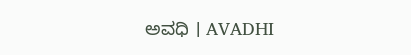ಅವಧಿ । AVADHI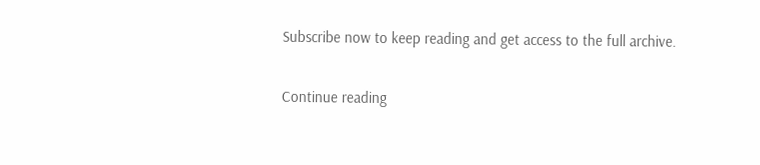Subscribe now to keep reading and get access to the full archive.

Continue reading